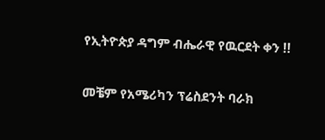የኢትዮጵያ ዳግም ብሔራዊ የዉርደት ቀን !!

መቼም የአሜሪካን ፕሬስደንት ባራክ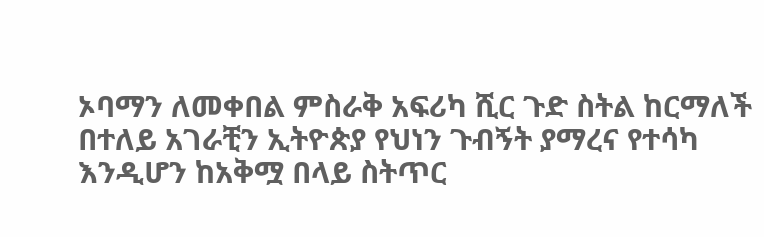ኦባማን ለመቀበል ምስራቅ አፍሪካ ሺር ጉድ ስትል ከርማለች በተለይ አገራቺን ኢትዮጵያ የህነን ጉብኝት ያማረና የተሳካ እንዲሆን ከአቅሟ በላይ ስትጥር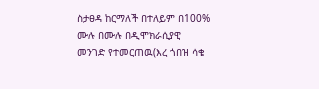ስታፀዳ ከርማለች በተለይም በ100% ሙሉ በሙሉ በዲሞክራሲያዊ መንገድ የተመርጠዉ(እረ ጎበዝ ሳቄ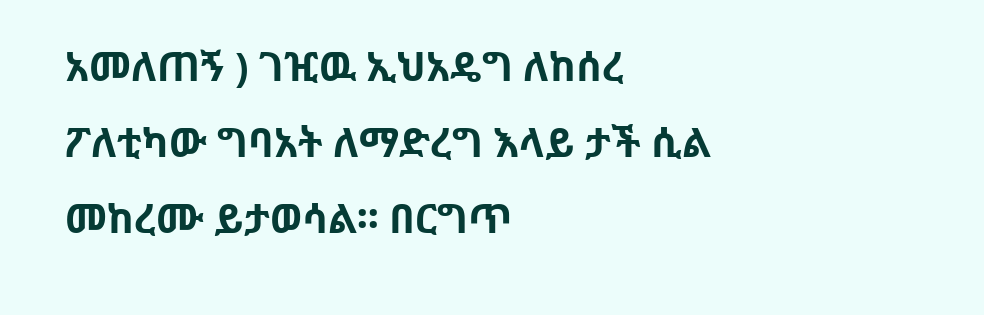አመለጠኝ ) ገዢዉ ኢህአዴግ ለከሰረ ፖለቲካው ግባአት ለማድረግ እላይ ታች ሲል መከረሙ ይታወሳል፡፡ በርግጥ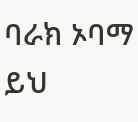ባራክ ኦባማ ይህ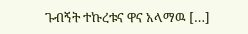ጉብኝት ተኩረቱና ዋና አላማዉ […]